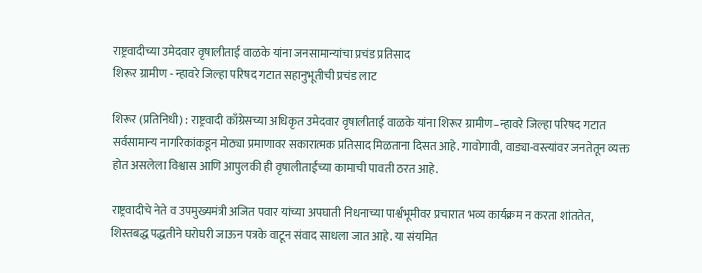राष्ट्रवादीच्या उमेदवार वृषालीताई वाळके यांना जनसामान्यांचा प्रचंड प्रतिसाद
शिरूर ग्रामीण - न्हावरे जिल्हा परिषद गटात सहानुभूतीची प्रचंड लाट

शिरूर (प्रतिनिधी) : राष्ट्रवादी काँग्रेसच्या अधिकृत उमेदवार वृषालीताई वाळके यांना शिरूर ग्रामीण–न्हावरे जिल्हा परिषद गटात सर्वसामान्य नागरिकांकडून मोठ्या प्रमाणावर सकारात्मक प्रतिसाद मिळताना दिसत आहे. गावोगावी, वाड्या-वस्त्यांवर जनतेतून व्यक्त होत असलेला विश्वास आणि आपुलकी ही वृषालीताईंच्या कामाची पावती ठरत आहे.

राष्ट्रवादीचे नेते व उपमुख्यमंत्री अजित पवार यांच्या अपघाती निधनाच्या पार्श्वभूमीवर प्रचारात भव्य कार्यक्रम न करता शांततेत, शिस्तबद्ध पद्धतीने घरोघरी जाऊन पत्रके वाटून संवाद साधला जात आहे. या संयमित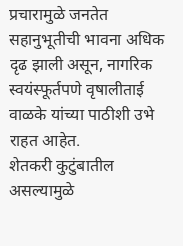प्रचारामुळे जनतेत सहानुभूतीची भावना अधिक दृढ झाली असून, नागरिक स्वयंस्फूर्तपणे वृषालीताई वाळके यांच्या पाठीशी उभे राहत आहेत.
शेतकरी कुटुंबातील असल्यामुळे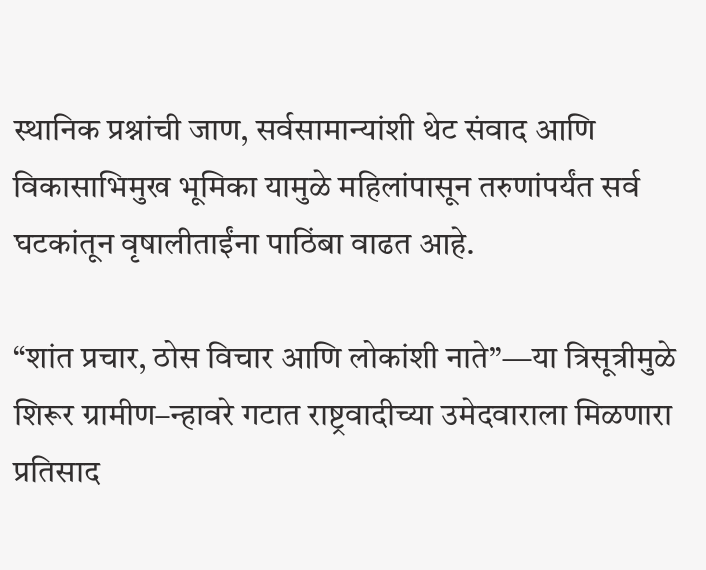स्थानिक प्रश्नांची जाण, सर्वसामान्यांशी थेट संवाद आणि विकासाभिमुख भूमिका यामुळे महिलांपासून तरुणांपर्यंत सर्व घटकांतून वृषालीताईंना पाठिंबा वाढत आहे.

“शांत प्रचार, ठोस विचार आणि लोकांशी नाते”—या त्रिसूत्रीमुळे शिरूर ग्रामीण–न्हावरे गटात राष्ट्रवादीच्या उमेदवाराला मिळणारा प्रतिसाद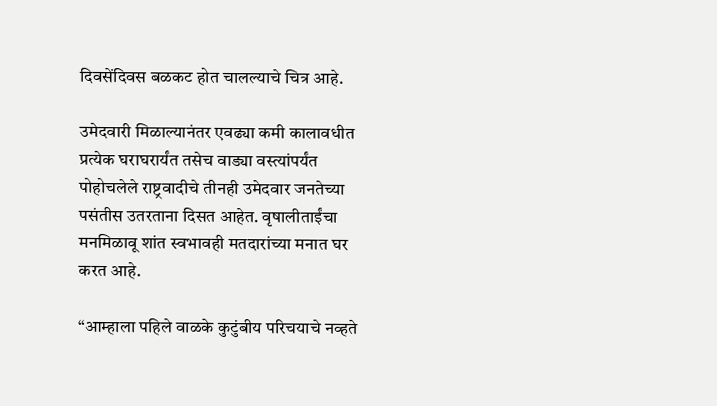दिवसेंदिवस बळकट होत चालल्याचे चित्र आहे.

उमेदवारी मिळाल्यानंतर एवढ्या कमी कालावधीत प्रत्येक घराघरार्यंत तसेच वाड्या वस्त्यांपर्यंत पोहोचलेले राष्ट्रवादीचे तीनही उमेदवार जनतेच्या पसंतीस उतरताना दिसत आहेत. वृषालीताईंचा मनमिळावू शांत स्वभावही मतदारांच्या मनात घर करत आहे.

“आम्हाला पहिले वाळके कुटुंबीय परिचयाचे नव्हते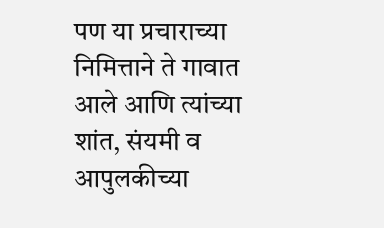पण या प्रचाराच्या निमित्ताने ते गावात आले आणि त्यांच्या शांत, संयमी व आपुलकीच्या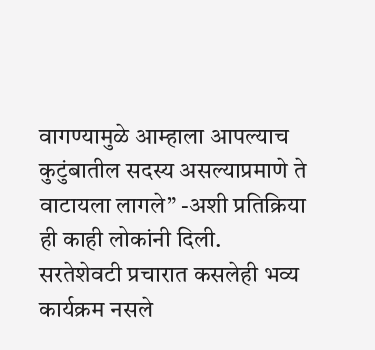वागण्यामुळे आम्हाला आपल्याच कुटुंबातील सदस्य असल्याप्रमाणे ते वाटायला लागले” -अशी प्रतिक्रिया ही काही लोकांनी दिली.
सरतेशेवटी प्रचारात कसलेही भव्य कार्यक्रम नसले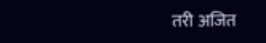तरी अजित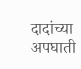दादांच्या अपघाती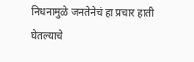निधनामुळे जनतेनेचं हा प्रचार हाती घेतल्याचे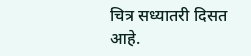चित्र सध्यातरी दिसत आहे.